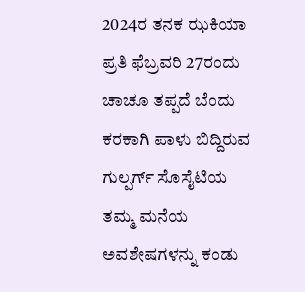2024ರ ತನಕ ಝಕಿಯಾ ಪ್ರತಿ ಫೆಬ್ರವರಿ 27ರಂದು ಚಾಚೂ ತಪ್ಪದೆ ಬೆಂದು ಕರಕಾಗಿ ಪಾಳು ಬಿದ್ದಿರುವ ಗುಲ್ಪರ್ಗ್ ಸೊಸೈಟಿಯ ತಮ್ಮ ಮನೆಯ ಅವಶೇಷಗಳನ್ನು ಕಂಡು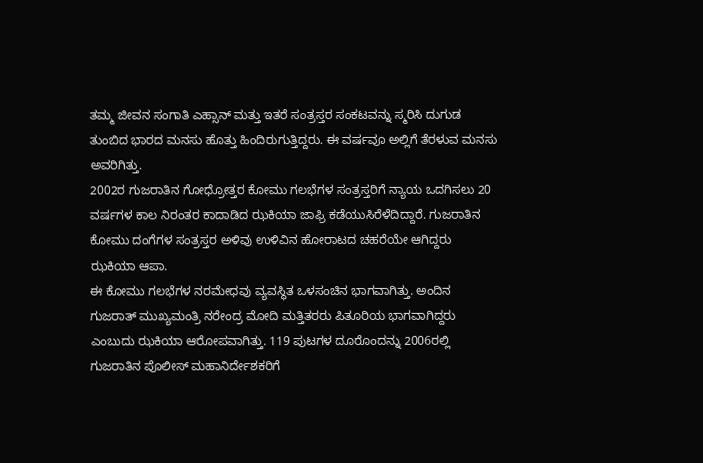ತಮ್ಮ ಜೀವನ ಸಂಗಾತಿ ಎಹ್ಸಾನ್ ಮತ್ತು ಇತರೆ ಸಂತ್ರಸ್ತರ ಸಂಕಟವನ್ನು ಸ್ಮರಿಸಿ ದುಗುಡ ತುಂಬಿದ ಭಾರದ ಮನಸು ಹೊತ್ತು ಹಿಂದಿರುಗುತ್ತಿದ್ದರು. ಈ ವರ್ಷವೂ ಅಲ್ಲಿಗೆ ತೆರಳುವ ಮನಸು ಅವರಿಗಿತ್ತು.
2002ರ ಗುಜರಾತಿನ ಗೋಧ್ರೋತ್ತರ ಕೋಮು ಗಲಭೆಗಳ ಸಂತ್ರಸ್ತರಿಗೆ ನ್ಯಾಯ ಒದಗಿಸಲು 20 ವರ್ಷಗಳ ಕಾಲ ನಿರಂತರ ಕಾದಾಡಿದ ಝಕಿಯಾ ಜಾಫ್ರಿ ಕಡೆಯುಸಿರೆಳೆದಿದ್ದಾರೆ. ಗುಜರಾತಿನ ಕೋಮು ದಂಗೆಗಳ ಸಂತ್ರಸ್ತರ ಅಳಿವು ಉಳಿವಿನ ಹೋರಾಟದ ಚಹರೆಯೇ ಆಗಿದ್ದರು ಝಕಿಯಾ ಆಪಾ.
ಈ ಕೋಮು ಗಲಭೆಗಳ ನರಮೇಧವು ವ್ಯವಸ್ಥಿತ ಒಳಸಂಚಿನ ಭಾಗವಾಗಿತ್ತು. ಅಂದಿನ ಗುಜರಾತ್ ಮುಖ್ಯಮಂತ್ರಿ ನರೇಂದ್ರ ಮೋದಿ ಮತ್ತಿತರರು ಪಿತೂರಿಯ ಭಾಗವಾಗಿದ್ದರು ಎಂಬುದು ಝಕಿಯಾ ಆರೋಪವಾಗಿತ್ತು. 119 ಪುಟಗಳ ದೂರೊಂದನ್ನು 2006ರಲ್ಲಿ ಗುಜರಾತಿನ ಪೊಲೀಸ್ ಮಹಾನಿರ್ದೇಶಕರಿಗೆ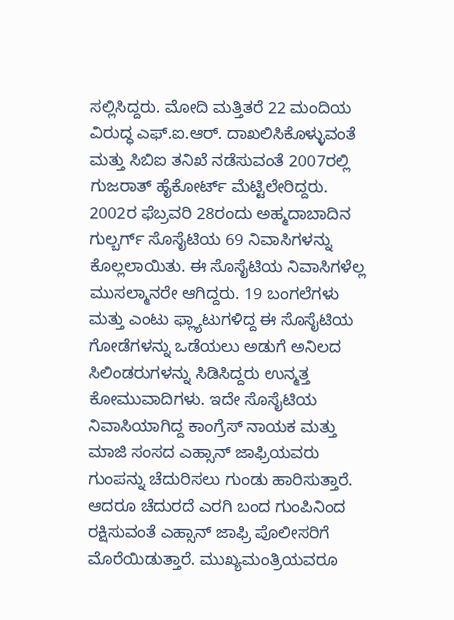ಸಲ್ಲಿಸಿದ್ದರು. ಮೋದಿ ಮತ್ತಿತರೆ 22 ಮಂದಿಯ ವಿರುದ್ಧ ಎಫ್.ಐ.ಆರ್. ದಾಖಲಿಸಿಕೊಳ್ಳುವಂತೆ ಮತ್ತು ಸಿಬಿಐ ತನಿಖೆ ನಡೆಸುವಂತೆ 2007ರಲ್ಲಿ ಗುಜರಾತ್ ಹೈಕೋರ್ಟ್ ಮೆಟ್ಟಿಲೇರಿದ್ದರು.
2002ರ ಫೆಬ್ರವರಿ 28ರಂದು ಅಹ್ಮದಾಬಾದಿನ ಗುಲ್ಬರ್ಗ್ ಸೊಸೈಟಿಯ 69 ನಿವಾಸಿಗಳನ್ನು ಕೊಲ್ಲಲಾಯಿತು. ಈ ಸೊಸೈಟಿಯ ನಿವಾಸಿಗಳೆಲ್ಲ ಮುಸಲ್ಮಾನರೇ ಆಗಿದ್ದರು. 19 ಬಂಗಲೆಗಳು ಮತ್ತು ಎಂಟು ಫ್ಲ್ಯಾಟುಗಳಿದ್ದ ಈ ಸೊಸೈಟಿಯ ಗೋಡೆಗಳನ್ನು ಒಡೆಯಲು ಅಡುಗೆ ಅನಿಲದ ಸಿಲಿಂಡರುಗಳನ್ನು ಸಿಡಿಸಿದ್ದರು ಉನ್ಮತ್ತ ಕೋಮುವಾದಿಗಳು. ಇದೇ ಸೊಸೈಟಿಯ ನಿವಾಸಿಯಾಗಿದ್ದ ಕಾಂಗ್ರೆಸ್ ನಾಯಕ ಮತ್ತು ಮಾಜಿ ಸಂಸದ ಎಹ್ಸಾನ್ ಜಾಫ್ರಿಯವರು ಗುಂಪನ್ನು ಚೆದುರಿಸಲು ಗುಂಡು ಹಾರಿಸುತ್ತಾರೆ. ಆದರೂ ಚೆದುರದೆ ಎರಗಿ ಬಂದ ಗುಂಪಿನಿಂದ ರಕ್ಷಿಸುವಂತೆ ಎಹ್ಸಾನ್ ಜಾಫ್ರಿ ಪೊಲೀಸರಿಗೆ ಮೊರೆಯಿಡುತ್ತಾರೆ. ಮುಖ್ಯಮಂತ್ರಿಯವರೂ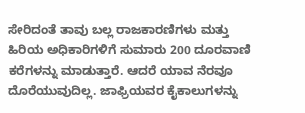ಸೇರಿದಂತೆ ತಾವು ಬಲ್ಲ ರಾಜಕಾರಣಿಗಳು ಮತ್ತು ಹಿರಿಯ ಅಧಿಕಾರಿಗಳಿಗೆ ಸುಮಾರು 200 ದೂರವಾಣಿ ಕರೆಗಳನ್ನು ಮಾಡುತ್ತಾರೆ. ಆದರೆ ಯಾವ ನೆರವೂ ದೊರೆಯುವುದಿಲ್ಲ. ಜಾಫ್ರಿಯವರ ಕೈಕಾಲುಗಳನ್ನು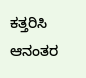ಕತ್ತರಿಸಿ ಆನಂತರ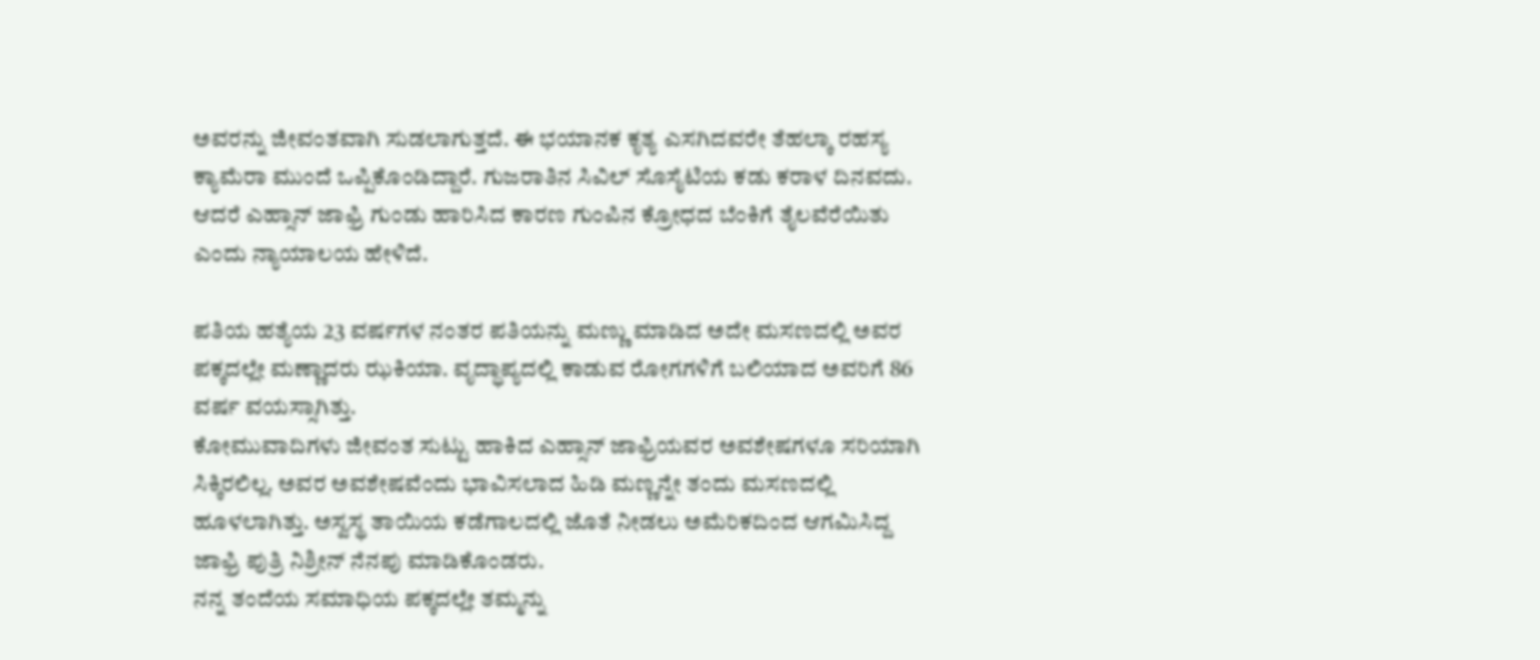ಅವರನ್ನು ಜೀವಂತವಾಗಿ ಸುಡಲಾಗುತ್ತದೆ. ಈ ಭಯಾನಕ ಕೃತ್ಯ ಎಸಗಿದವರೇ ತೆಹಲ್ಕಾ ರಹಸ್ಯ ಕ್ಯಾಮೆರಾ ಮುಂದೆ ಒಪ್ಪಿಕೊಂಡಿದ್ದಾರೆ. ಗುಜರಾತಿನ ಸಿವಿಲ್ ಸೊಸೈಟಿಯ ಕಡು ಕರಾಳ ದಿನವದು. ಆದರೆ ಎಹ್ಸಾನ್ ಜಾಫ್ರಿ ಗುಂಡು ಹಾರಿಸಿದ ಕಾರಣ ಗುಂಪಿನ ಕ್ರೋಧದ ಬೆಂಕಿಗೆ ತೈಲವೆರೆಯಿತು ಎಂದು ನ್ಯಾಯಾಲಯ ಹೇಳಿದೆ.

ಪತಿಯ ಹತ್ಯೆಯ 23 ವರ್ಷಗಳ ನಂತರ ಪತಿಯನ್ನು ಮಣ್ಣು ಮಾಡಿದ ಅದೇ ಮಸಣದಲ್ಲಿ ಅವರ ಪಕ್ಕದಲ್ಲೇ ಮಣ್ಣಾದರು ಝಕಿಯಾ. ವೃದ್ಧಾಪ್ಯದಲ್ಲಿ ಕಾಡುವ ರೋಗಗಳಿಗೆ ಬಲಿಯಾದ ಅವರಿಗೆ 86 ವರ್ಷ ವಯಸ್ಸಾಗಿತ್ತು.
ಕೋಮುವಾದಿಗಳು ಜೀವಂತ ಸುಟ್ಟು ಹಾಕಿದ ಎಹ್ಸಾನ್ ಜಾಫ್ರಿಯವರ ಅವಶೇಷಗಳೂ ಸರಿಯಾಗಿ ಸಿಕ್ಕಿರಲಿಲ್ಲ. ಅವರ ಅವಶೇಷವೆಂದು ಭಾವಿಸಲಾದ ಹಿಡಿ ಮಣ್ಣನ್ನೇ ತಂದು ಮಸಣದಲ್ಲಿ ಹೂಳಲಾಗಿತ್ತು. ಅಸ್ವಸ್ಥ ತಾಯಿಯ ಕಡೆಗಾಲದಲ್ಲಿ ಜೊತೆ ನೀಡಲು ಅಮೆರಿಕದಿಂದ ಆಗಮಿಸಿದ್ದ ಜಾಫ್ರಿ ಪುತ್ರಿ ನಿಶ್ರೀನ್ ನೆನಪು ಮಾಡಿಕೊಂಡರು.
ನನ್ನ ತಂದೆಯ ಸಮಾಧಿಯ ಪಕ್ಕದಲ್ಲೇ ತಮ್ಮನ್ನು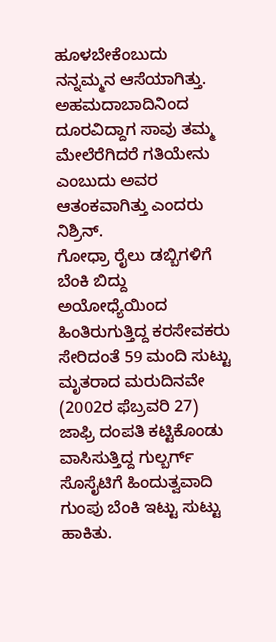ಹೂಳಬೇಕೆಂಬುದು ನನ್ನಮ್ಮನ ಆಸೆಯಾಗಿತ್ತು. ಅಹಮದಾಬಾದಿನಿಂದ ದೂರವಿದ್ದಾಗ ಸಾವು ತಮ್ಮ ಮೇಲೆರೆಗಿದರೆ ಗತಿಯೇನು ಎಂಬುದು ಅವರ ಆತಂಕವಾಗಿತ್ತು ಎಂದರು ನಿಶ್ರಿನ್.
ಗೋಧ್ರಾ ರೈಲು ಡಬ್ಬಿಗಳಿಗೆ ಬೆಂಕಿ ಬಿದ್ದು ಅಯೋಧ್ಯೆಯಿಂದ ಹಿಂತಿರುಗುತ್ತಿದ್ದ ಕರಸೇವಕರು ಸೇರಿದಂತೆ 59 ಮಂದಿ ಸುಟ್ಟು ಮೃತರಾದ ಮರುದಿನವೇ (2002ರ ಫೆಬ್ರವರಿ 27) ಜಾಫ್ರಿ ದಂಪತಿ ಕಟ್ಟಿಕೊಂಡು ವಾಸಿಸುತ್ತಿದ್ದ ಗುಲ್ಬರ್ಗ್ ಸೊಸೈಟಿಗೆ ಹಿಂದುತ್ವವಾದಿ ಗುಂಪು ಬೆಂಕಿ ಇಟ್ಟು ಸುಟ್ಟು ಹಾಕಿತು.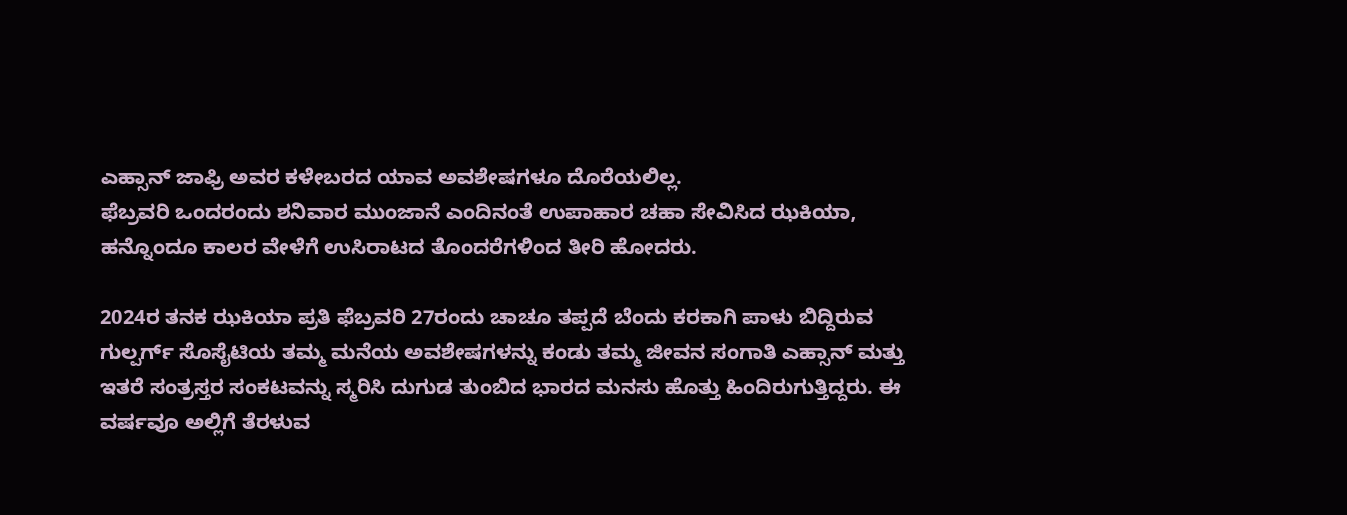ಎಹ್ಸಾನ್ ಜಾಫ್ರಿ ಅವರ ಕಳೇಬರದ ಯಾವ ಅವಶೇಷಗಳೂ ದೊರೆಯಲಿಲ್ಲ.
ಫೆಬ್ರವರಿ ಒಂದರಂದು ಶನಿವಾರ ಮುಂಜಾನೆ ಎಂದಿನಂತೆ ಉಪಾಹಾರ ಚಹಾ ಸೇವಿಸಿದ ಝಕಿಯಾ, ಹನ್ನೊಂದೂ ಕಾಲರ ವೇಳೆಗೆ ಉಸಿರಾಟದ ತೊಂದರೆಗಳಿಂದ ತೀರಿ ಹೋದರು.

2024ರ ತನಕ ಝಕಿಯಾ ಪ್ರತಿ ಫೆಬ್ರವರಿ 27ರಂದು ಚಾಚೂ ತಪ್ಪದೆ ಬೆಂದು ಕರಕಾಗಿ ಪಾಳು ಬಿದ್ದಿರುವ ಗುಲ್ಪರ್ಗ್ ಸೊಸೈಟಿಯ ತಮ್ಮ ಮನೆಯ ಅವಶೇಷಗಳನ್ನು ಕಂಡು ತಮ್ಮ ಜೀವನ ಸಂಗಾತಿ ಎಹ್ಸಾನ್ ಮತ್ತು ಇತರೆ ಸಂತ್ರಸ್ತರ ಸಂಕಟವನ್ನು ಸ್ಮರಿಸಿ ದುಗುಡ ತುಂಬಿದ ಭಾರದ ಮನಸು ಹೊತ್ತು ಹಿಂದಿರುಗುತ್ತಿದ್ದರು. ಈ ವರ್ಷವೂ ಅಲ್ಲಿಗೆ ತೆರಳುವ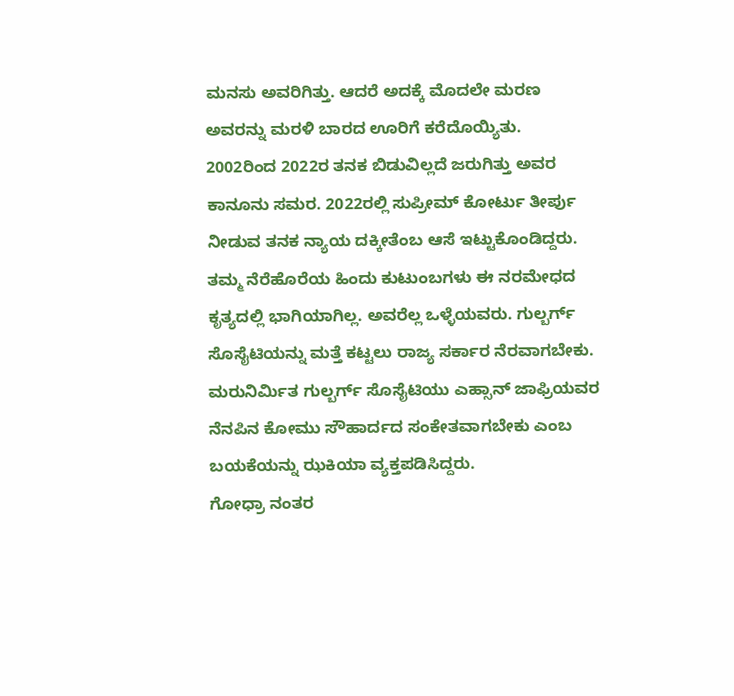ಮನಸು ಅವರಿಗಿತ್ತು. ಆದರೆ ಅದಕ್ಕೆ ಮೊದಲೇ ಮರಣ ಅವರನ್ನು ಮರಳಿ ಬಾರದ ಊರಿಗೆ ಕರೆದೊಯ್ಯಿತು.
2002ರಿಂದ 2022ರ ತನಕ ಬಿಡುವಿಲ್ಲದೆ ಜರುಗಿತ್ತು ಅವರ ಕಾನೂನು ಸಮರ. 2022ರಲ್ಲಿ ಸುಪ್ರೀಮ್ ಕೋರ್ಟು ತೀರ್ಪು ನೀಡುವ ತನಕ ನ್ಯಾಯ ದಕ್ಕೀತೆಂಬ ಆಸೆ ಇಟ್ಟುಕೊಂಡಿದ್ದರು. ತಮ್ಮ ನೆರೆಹೊರೆಯ ಹಿಂದು ಕುಟುಂಬಗಳು ಈ ನರಮೇಧದ ಕೃತ್ಯದಲ್ಲಿ ಭಾಗಿಯಾಗಿಲ್ಲ. ಅವರೆಲ್ಲ ಒಳ್ಳೆಯವರು. ಗುಲ್ಬರ್ಗ್ ಸೊಸೈಟಿಯನ್ನು ಮತ್ತೆ ಕಟ್ಟಲು ರಾಜ್ಯ ಸರ್ಕಾರ ನೆರವಾಗಬೇಕು. ಮರುನಿರ್ಮಿತ ಗುಲ್ಬರ್ಗ್ ಸೊಸೈಟಿಯು ಎಹ್ಸಾನ್ ಜಾಫ್ರಿಯವರ ನೆನಪಿನ ಕೋಮು ಸೌಹಾರ್ದದ ಸಂಕೇತವಾಗಬೇಕು ಎಂಬ ಬಯಕೆಯನ್ನು ಝಕಿಯಾ ವ್ಯಕ್ತಪಡಿಸಿದ್ದರು.
ಗೋಧ್ರಾ ನಂತರ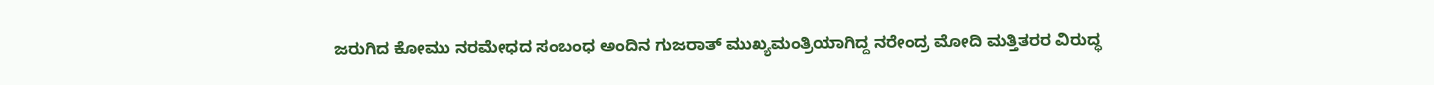ಜರುಗಿದ ಕೋಮು ನರಮೇಧದ ಸಂಬಂಧ ಅಂದಿನ ಗುಜರಾತ್ ಮುಖ್ಯಮಂತ್ರಿಯಾಗಿದ್ದ ನರೇಂದ್ರ ಮೋದಿ ಮತ್ತಿತರರ ವಿರುದ್ಧ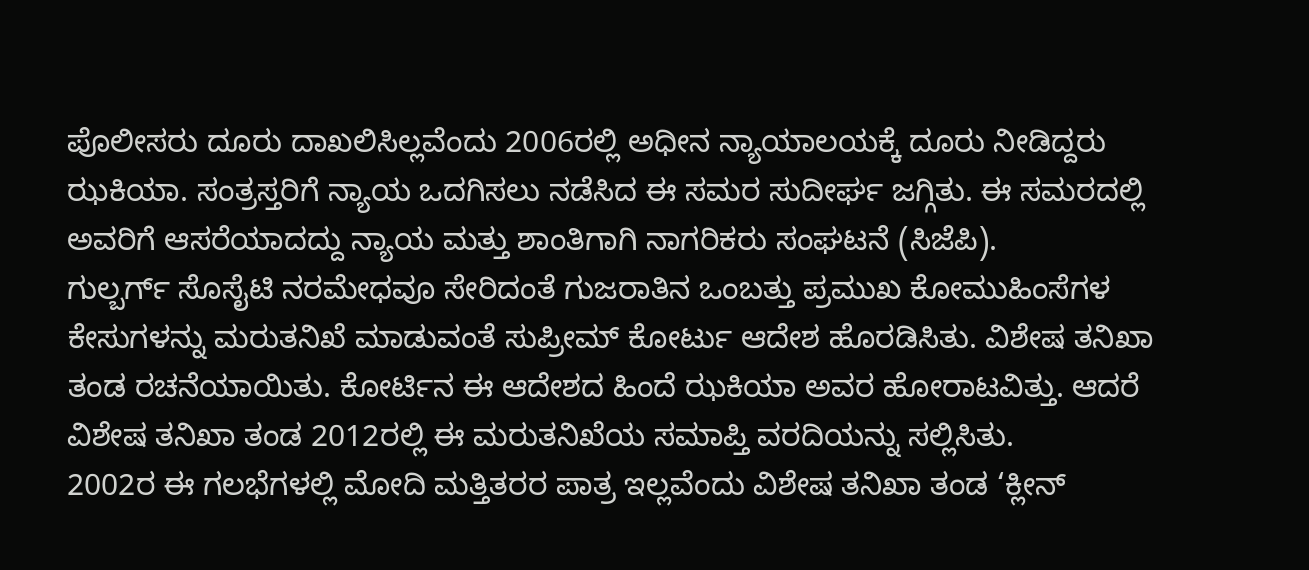ಪೊಲೀಸರು ದೂರು ದಾಖಲಿಸಿಲ್ಲವೆಂದು 2006ರಲ್ಲಿ ಅಧೀನ ನ್ಯಾಯಾಲಯಕ್ಕೆ ದೂರು ನೀಡಿದ್ದರು ಝಕಿಯಾ. ಸಂತ್ರಸ್ತರಿಗೆ ನ್ಯಾಯ ಒದಗಿಸಲು ನಡೆಸಿದ ಈ ಸಮರ ಸುದೀರ್ಘ ಜಗ್ಗಿತು. ಈ ಸಮರದಲ್ಲಿ ಅವರಿಗೆ ಆಸರೆಯಾದದ್ದು ನ್ಯಾಯ ಮತ್ತು ಶಾಂತಿಗಾಗಿ ನಾಗರಿಕರು ಸಂಘಟನೆ (ಸಿಜೆಪಿ).
ಗುಲ್ಬರ್ಗ್ ಸೊಸೈಟಿ ನರಮೇಧವೂ ಸೇರಿದಂತೆ ಗುಜರಾತಿನ ಒಂಬತ್ತು ಪ್ರಮುಖ ಕೋಮುಹಿಂಸೆಗಳ ಕೇಸುಗಳನ್ನು ಮರುತನಿಖೆ ಮಾಡುವಂತೆ ಸುಪ್ರೀಮ್ ಕೋರ್ಟು ಆದೇಶ ಹೊರಡಿಸಿತು. ವಿಶೇಷ ತನಿಖಾ ತಂಡ ರಚನೆಯಾಯಿತು. ಕೋರ್ಟಿನ ಈ ಆದೇಶದ ಹಿಂದೆ ಝಕಿಯಾ ಅವರ ಹೋರಾಟವಿತ್ತು. ಆದರೆ ವಿಶೇಷ ತನಿಖಾ ತಂಡ 2012ರಲ್ಲಿ ಈ ಮರುತನಿಖೆಯ ಸಮಾಪ್ತಿ ವರದಿಯನ್ನು ಸಲ್ಲಿಸಿತು.
2002ರ ಈ ಗಲಭೆಗಳಲ್ಲಿ ಮೋದಿ ಮತ್ತಿತರರ ಪಾತ್ರ ಇಲ್ಲವೆಂದು ವಿಶೇಷ ತನಿಖಾ ತಂಡ ‘ಕ್ಲೀನ್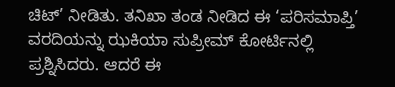ಚಿಟ್’ ನೀಡಿತು. ತನಿಖಾ ತಂಡ ನೀಡಿದ ಈ ‘ಪರಿಸಮಾಪ್ತಿ’ ವರದಿಯನ್ನು ಝಕಿಯಾ ಸುಪ್ರೀಮ್ ಕೋರ್ಟಿನಲ್ಲಿ ಪ್ರಶ್ನಿಸಿದರು. ಆದರೆ ಈ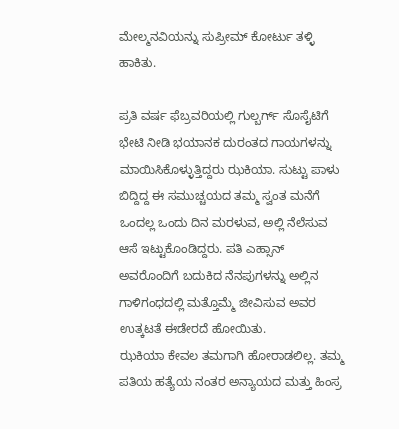ಮೇಲ್ಮನವಿಯನ್ನು ಸುಪ್ರೀಮ್ ಕೋರ್ಟು ತಳ್ಳಿ ಹಾಕಿತು.

ಪ್ರತಿ ವರ್ಷ ಫೆಬ್ರವರಿಯಲ್ಲಿ ಗುಲ್ಬರ್ಗ್ ಸೊಸೈಟಿಗೆ ಭೇಟಿ ನೀಡಿ ಭಯಾನಕ ದುರಂತದ ಗಾಯಗಳನ್ನು ಮಾಯಿಸಿಕೊಳ್ಳುತ್ತಿದ್ದರು ಝಕಿಯಾ. ಸುಟ್ಟು ಪಾಳು ಬಿದ್ದಿದ್ದ ಈ ಸಮುಚ್ಚಯದ ತಮ್ಮ ಸ್ವಂತ ಮನೆಗೆ ಒಂದಲ್ಲ ಒಂದು ದಿನ ಮರಳುವ, ಅಲ್ಲಿ ನೆಲೆಸುವ ಆಸೆ ಇಟ್ಟುಕೊಂಡಿದ್ದರು. ಪತಿ ಎಹ್ಸಾನ್ ಅವರೊಂದಿಗೆ ಬದುಕಿದ ನೆನಪುಗಳನ್ನು ಅಲ್ಲಿನ ಗಾಳಿಗಂಧದಲ್ಲಿ ಮತ್ತೊಮ್ಮೆ ಜೀವಿಸುವ ಅವರ ಉತ್ಕಟತೆ ಈಡೇರದೆ ಹೋಯಿತು.
ಝಕಿಯಾ ಕೇವಲ ತಮಗಾಗಿ ಹೋರಾಡಲಿಲ್ಲ. ತಮ್ಮ ಪತಿಯ ಹತ್ಯೆಯ ನಂತರ ಅನ್ಯಾಯದ ಮತ್ತು ಹಿಂಸ್ರ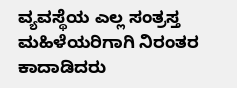ವ್ಯವಸ್ಥೆಯ ಎಲ್ಲ ಸಂತ್ರಸ್ತ ಮಹಿಳೆಯರಿಗಾಗಿ ನಿರಂತರ ಕಾದಾಡಿದರು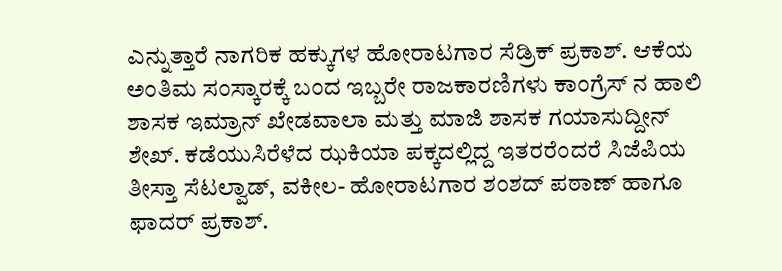ಎನ್ನುತ್ತಾರೆ ನಾಗರಿಕ ಹಕ್ಕುಗಳ ಹೋರಾಟಗಾರ ಸೆಡ್ರಿಕ್ ಪ್ರಕಾಶ್. ಆಕೆಯ ಅಂತಿಮ ಸಂಸ್ಕಾರಕ್ಕೆ ಬಂದ ಇಬ್ಬರೇ ರಾಜಕಾರಣಿಗಳು ಕಾಂಗ್ರೆಸ್ ನ ಹಾಲಿ ಶಾಸಕ ಇಮ್ರಾನ್ ಖೇಡವಾಲಾ ಮತ್ತು ಮಾಜಿ ಶಾಸಕ ಗಯಾಸುದ್ದೀನ್ ಶೇಖ್. ಕಡೆಯುಸಿರೆಳೆದ ಝಕಿಯಾ ಪಕ್ಕದಲ್ಲಿದ್ದ ಇತರರೆಂದರೆ ಸಿಜೆಪಿಯ ತೀಸ್ತಾ ಸೆಟಲ್ವಾಡ್, ವಕೀಲ- ಹೋರಾಟಗಾರ ಶಂಶದ್ ಪಠಾಣ್ ಹಾಗೂ ಫಾದರ್ ಪ್ರಕಾಶ್.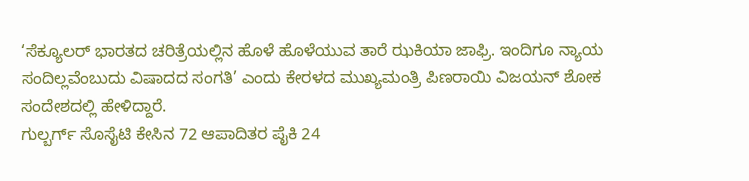‘ಸೆಕ್ಯೂಲರ್ ಭಾರತದ ಚರಿತ್ರೆಯಲ್ಲಿನ ಹೊಳೆ ಹೊಳೆಯುವ ತಾರೆ ಝಕಿಯಾ ಜಾಫ್ರಿ. ಇಂದಿಗೂ ನ್ಯಾಯ ಸಂದಿಲ್ಲವೆಂಬುದು ವಿಷಾದದ ಸಂಗತಿ’ ಎಂದು ಕೇರಳದ ಮುಖ್ಯಮಂತ್ರಿ ಪಿಣರಾಯಿ ವಿಜಯನ್ ಶೋಕ ಸಂದೇಶದಲ್ಲಿ ಹೇಳಿದ್ದಾರೆ.
ಗುಲ್ಬರ್ಗ್ ಸೊಸೈಟಿ ಕೇಸಿನ 72 ಆಪಾದಿತರ ಪೈಕಿ 24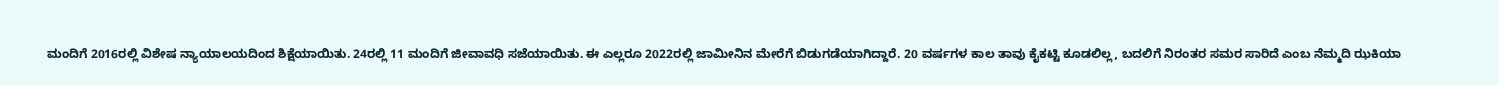ಮಂದಿಗೆ 2016ರಲ್ಲಿ ವಿಶೇಷ ನ್ಯಾಯಾಲಯದಿಂದ ಶಿಕ್ಷೆಯಾಯಿತು. 24ರಲ್ಲಿ 11 ಮಂದಿಗೆ ಜೀವಾವಧಿ ಸಜೆಯಾಯಿತು. ಈ ಎಲ್ಲರೂ 2022ರಲ್ಲಿ ಜಾಮೀನಿನ ಮೇರೆಗೆ ಬಿಡುಗಡೆಯಾಗಿದ್ದಾರೆ. 20 ವರ್ಷಗಳ ಕಾಲ ತಾವು ಕೈಕಟ್ಟಿ ಕೂಡಲಿಲ್ಲ, ಬದಲಿಗೆ ನಿರಂತರ ಸಮರ ಸಾರಿದೆ ಎಂಬ ನೆಮ್ಮದಿ ಝಕಿಯಾ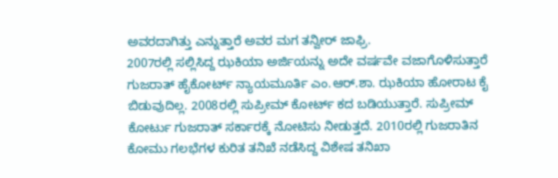ಅವರದಾಗಿತ್ತು ಎನ್ನುತ್ತಾರೆ ಅವರ ಮಗ ತನ್ವೀರ್ ಜಾಫ್ರಿ.
2007ರಲ್ಲಿ ಸಲ್ಲಿಸಿದ್ದ ಝಕಿಯಾ ಅರ್ಜಿಯನ್ನು ಅದೇ ವರ್ಷವೇ ವಜಾಗೊಳಿಸುತ್ತಾರೆ ಗುಜರಾತ್ ಹೈಕೋರ್ಟ್ ನ್ಯಾಯಮೂರ್ತಿ ಎಂ.ಆರ್.ಶಾ. ಝಕಿಯಾ ಹೋರಾಟ ಕೈ ಬಿಡುವುದಿಲ್ಲ. 2008ರಲ್ಲಿ ಸುಪ್ರೀಮ್ ಕೋರ್ಟ್ ಕದ ಬಡಿಯುತ್ತಾರೆ. ಸುಪ್ರೀಮ್ ಕೋರ್ಟು ಗುಜರಾತ್ ಸರ್ಕಾರಕ್ಕೆ ನೋಟಿಸು ನೀಡುತ್ತದೆ. 2010ರಲ್ಲಿ ಗುಜರಾತಿನ ಕೋಮು ಗಲಭೆಗಳ ಕುರಿತ ತನಿಖೆ ನಡೆಸಿದ್ದ ವಿಶೇಷ ತನಿಖಾ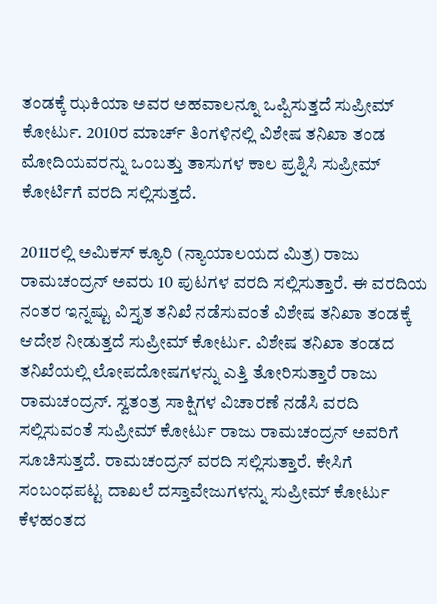ತಂಡಕ್ಕೆ ಝಕಿಯಾ ಅವರ ಅಹವಾಲನ್ನೂ ಒಪ್ಪಿಸುತ್ತದೆ ಸುಪ್ರೀಮ್ ಕೋರ್ಟು. 2010ರ ಮಾರ್ಚ್ ತಿಂಗಳಿನಲ್ಲಿ ವಿಶೇಷ ತನಿಖಾ ತಂಡ ಮೋದಿಯವರನ್ನು ಒಂಬತ್ತು ತಾಸುಗಳ ಕಾಲ ಪ್ರಶ್ನಿಸಿ ಸುಪ್ರೀಮ್ ಕೋರ್ಟಿಗೆ ವರದಿ ಸಲ್ಲಿಸುತ್ತದೆ.

2011ರಲ್ಲಿ ಅಮಿಕಸ್ ಕ್ಯೂರಿ (ನ್ಯಾಯಾಲಯದ ಮಿತ್ರ) ರಾಜು ರಾಮಚಂದ್ರನ್ ಅವರು 10 ಪುಟಗಳ ವರದಿ ಸಲ್ಲಿಸುತ್ತಾರೆ. ಈ ವರದಿಯ ನಂತರ ಇನ್ನಷ್ಟು ವಿಸ್ತೃತ ತನಿಖೆ ನಡೆಸುವಂತೆ ವಿಶೇಷ ತನಿಖಾ ತಂಡಕ್ಕೆ ಆದೇಶ ನೀಡುತ್ತದೆ ಸುಪ್ರೀಮ್ ಕೋರ್ಟು. ವಿಶೇಷ ತನಿಖಾ ತಂಡದ ತನಿಖೆಯಲ್ಲಿ ಲೋಪದೋಷಗಳನ್ನು ಎತ್ತಿ ತೋರಿಸುತ್ತಾರೆ ರಾಜು ರಾಮಚಂದ್ರನ್. ಸ್ವತಂತ್ರ ಸಾಕ್ಷಿಗಳ ವಿಚಾರಣೆ ನಡೆಸಿ ವರದಿ ಸಲ್ಲಿಸುವಂತೆ ಸುಪ್ರೀಮ್ ಕೋರ್ಟು ರಾಜು ರಾಮಚಂದ್ರನ್ ಅವರಿಗೆ ಸೂಚಿಸುತ್ತದೆ. ರಾಮಚಂದ್ರನ್ ವರದಿ ಸಲ್ಲಿಸುತ್ತಾರೆ. ಕೇಸಿಗೆ ಸಂಬಂಧಪಟ್ಟ ದಾಖಲೆ ದಸ್ತಾವೇಜುಗಳನ್ನು ಸುಪ್ರೀಮ್ ಕೋರ್ಟು ಕೆಳಹಂತದ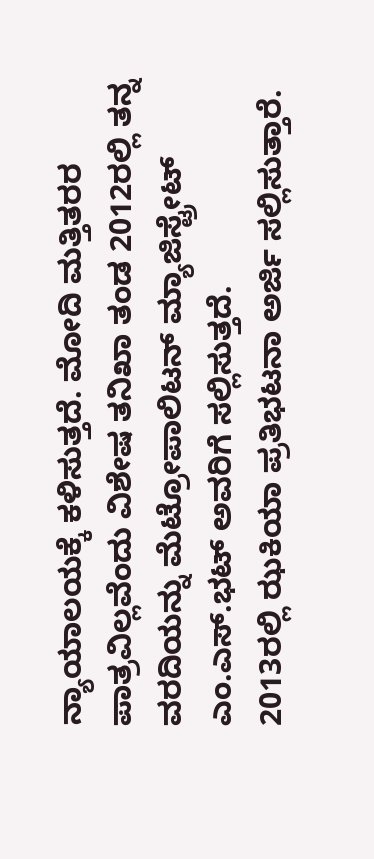ನ್ಯಾಯಾಲಯಕ್ಕೆ ಕಳಿಸುತ್ತದೆ. ಮೋದಿ ಮತ್ತಿತರರ ಪಾತ್ರವಿಲ್ಲವೆಂದು ವಿಶೇಷ ತನಿಖಾ ತಂಡ 2012ರಲ್ಲಿ ತನ್ನ ವರದಿಯನ್ನು ಮೆಟ್ರೋಪಾಲಿಟನ್ ಮ್ಯಾಜಿಸ್ಟ್ರೇಟ್ ಎಂ.ಎಸ್.ಭಟ್ ಅವರಿಗೆ ಸಲ್ಲಿಸುತ್ತದೆ.
2013ರಲ್ಲಿ ಝಕಿಯಾ ಪ್ರತಿಭಟನಾ ಅರ್ಜಿ ಸಲ್ಲಿಸುತ್ತಾರೆ.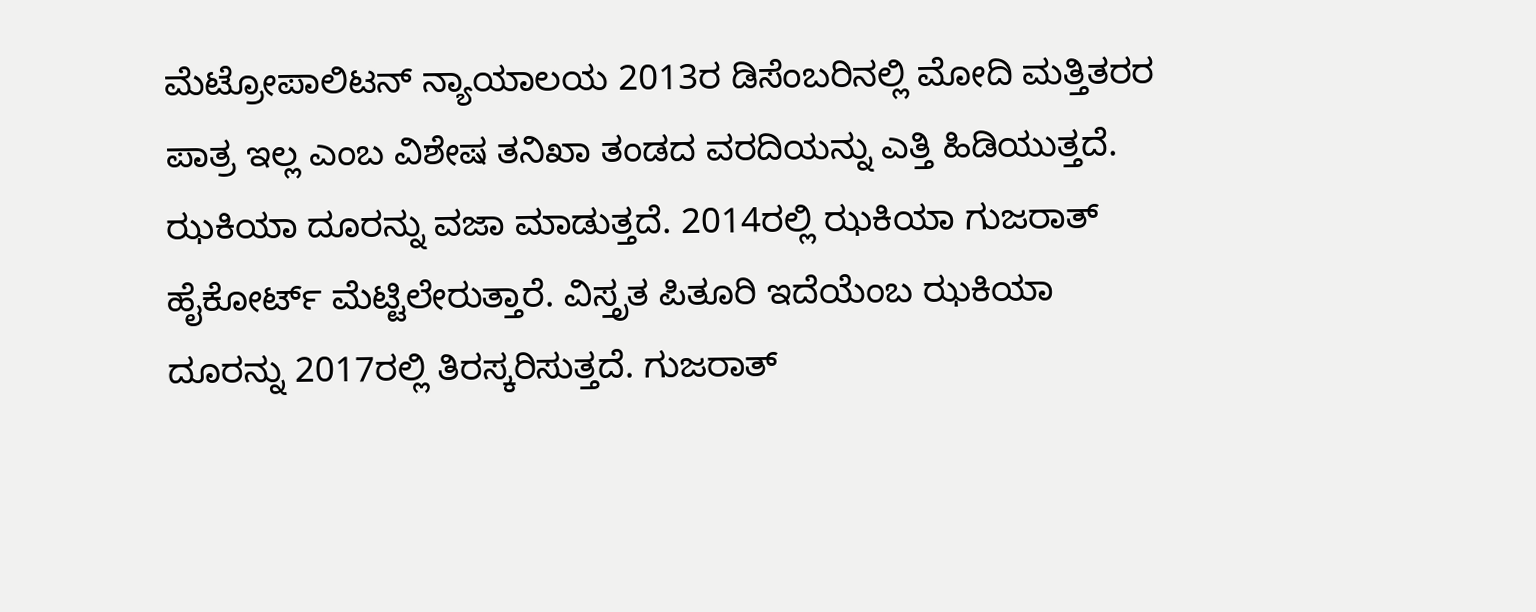ಮೆಟ್ರೋಪಾಲಿಟನ್ ನ್ಯಾಯಾಲಯ 2013ರ ಡಿಸೆಂಬರಿನಲ್ಲಿ ಮೋದಿ ಮತ್ತಿತರರ ಪಾತ್ರ ಇಲ್ಲ ಎಂಬ ವಿಶೇಷ ತನಿಖಾ ತಂಡದ ವರದಿಯನ್ನು ಎತ್ತಿ ಹಿಡಿಯುತ್ತದೆ. ಝಕಿಯಾ ದೂರನ್ನು ವಜಾ ಮಾಡುತ್ತದೆ. 2014ರಲ್ಲಿ ಝಕಿಯಾ ಗುಜರಾತ್ ಹೈಕೋರ್ಟ್ ಮೆಟ್ಟಿಲೇರುತ್ತಾರೆ. ವಿಸ್ತೃತ ಪಿತೂರಿ ಇದೆಯೆಂಬ ಝಕಿಯಾ ದೂರನ್ನು 2017ರಲ್ಲಿ ತಿರಸ್ಕರಿಸುತ್ತದೆ. ಗುಜರಾತ್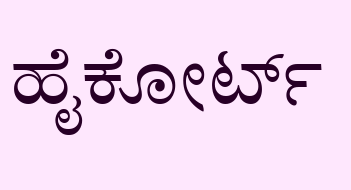ಹೈಕೋರ್ಟ್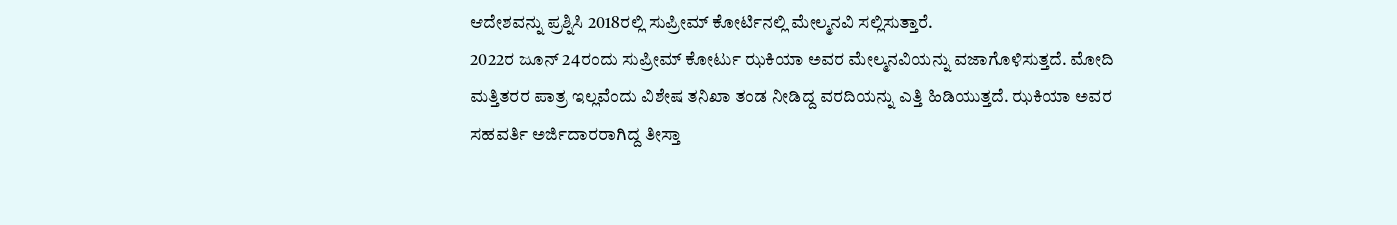ಆದೇಶವನ್ನು ಪ್ರಶ್ನಿಸಿ 2018ರಲ್ಲಿ ಸುಪ್ರೀಮ್ ಕೋರ್ಟಿನಲ್ಲಿ ಮೇಲ್ಮನವಿ ಸಲ್ಲಿಸುತ್ತಾರೆ.
2022ರ ಜೂನ್ 24ರಂದು ಸುಪ್ರೀಮ್ ಕೋರ್ಟು ಝಕಿಯಾ ಅವರ ಮೇಲ್ಮನವಿಯನ್ನು ವಜಾಗೊಳಿಸುತ್ತದೆ. ಮೋದಿ ಮತ್ತಿತರರ ಪಾತ್ರ ಇಲ್ಲವೆಂದು ವಿಶೇಷ ತನಿಖಾ ತಂಡ ನೀಡಿದ್ದ ವರದಿಯನ್ನು ಎತ್ತಿ ಹಿಡಿಯುತ್ತದೆ. ಝಕಿಯಾ ಅವರ ಸಹವರ್ತಿ ಅರ್ಜಿದಾರರಾಗಿದ್ದ ತೀಸ್ತಾ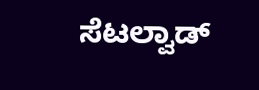ಸೆಟಲ್ವಾಡ್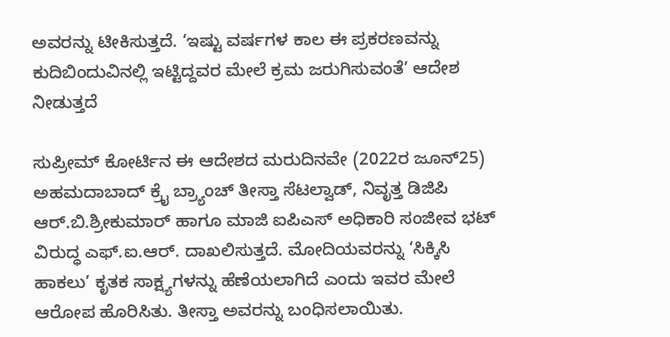ಅವರನ್ನು ಟೀಕಿಸುತ್ತದೆ. ‘ಇಷ್ಟು ವರ್ಷಗಳ ಕಾಲ ಈ ಪ್ರಕರಣವನ್ನು ಕುದಿಬಿಂದುವಿನಲ್ಲಿ ಇಟ್ಟಿದ್ದವರ ಮೇಲೆ ಕ್ರಮ ಜರುಗಿಸುವಂತೆ’ ಆದೇಶ ನೀಡುತ್ತದೆ

ಸುಪ್ರೀಮ್ ಕೋರ್ಟಿನ ಈ ಆದೇಶದ ಮರುದಿನವೇ (2022ರ ಜೂನ್25) ಅಹಮದಾಬಾದ್ ಕ್ರೈ ಬ್ರ್ಯಾಂಚ್ ತೀಸ್ತಾ ಸೆಟಲ್ವಾಡ್, ನಿವೃತ್ತ ಡಿಜಿಪಿ ಆರ್.ಬಿ.ಶ್ರೀಕುಮಾರ್ ಹಾಗೂ ಮಾಜಿ ಐಪಿಎಸ್ ಅಧಿಕಾರಿ ಸಂಜೀವ ಭಟ್ ವಿರುದ್ಧ ಎಫ್.ಐ.ಆರ್. ದಾಖಲಿಸುತ್ತದೆ. ಮೋದಿಯವರನ್ನು ‘ಸಿಕ್ಕಿಸಿ ಹಾಕಲು’ ಕೃತಕ ಸಾಕ್ಷ್ಯಗಳನ್ನು ಹೆಣೆಯಲಾಗಿದೆ ಎಂದು ಇವರ ಮೇಲೆ ಆರೋಪ ಹೊರಿಸಿತು. ತೀಸ್ತಾ ಅವರನ್ನು ಬಂಧಿಸಲಾಯಿತು.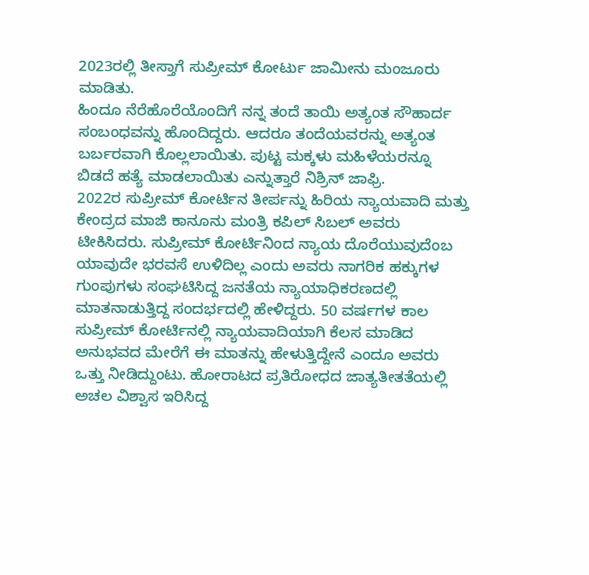2023ರಲ್ಲಿ ತೀಸ್ತಾಗೆ ಸುಪ್ರೀಮ್ ಕೋರ್ಟು ಜಾಮೀನು ಮಂಜೂರು ಮಾಡಿತು.
ಹಿಂದೂ ನೆರೆಹೊರೆಯೊಂದಿಗೆ ನನ್ನ ತಂದೆ ತಾಯಿ ಅತ್ಯಂತ ಸೌಹಾರ್ದ ಸಂಬಂಧವನ್ನು ಹೊಂದಿದ್ದರು. ಆದರೂ ತಂದೆಯವರನ್ನು ಅತ್ಯಂತ ಬರ್ಬರವಾಗಿ ಕೊಲ್ಲಲಾಯಿತು. ಪುಟ್ಟ ಮಕ್ಕಳು ಮಹಿಳೆಯರನ್ನೂ ಬಿಡದೆ ಹತ್ಯೆ ಮಾಡಲಾಯಿತು ಎನ್ನುತ್ತಾರೆ ನಿಶ್ರಿನ್ ಜಾಫ್ರಿ.
2022ರ ಸುಪ್ರೀಮ್ ಕೋರ್ಟಿನ ತೀರ್ಪನ್ನು ಹಿರಿಯ ನ್ಯಾಯವಾದಿ ಮತ್ತು ಕೇಂದ್ರದ ಮಾಜಿ ಕಾನೂನು ಮಂತ್ರಿ ಕಪಿಲ್ ಸಿಬಲ್ ಅವರು ಟೀಕಿಸಿದರು. ಸುಪ್ರೀಮ್ ಕೋರ್ಟಿನಿಂದ ನ್ಯಾಯ ದೊರೆಯುವುದೆಂಬ ಯಾವುದೇ ಭರವಸೆ ಉಳಿದಿಲ್ಲ ಎಂದು ಅವರು ನಾಗರಿಕ ಹಕ್ಕುಗಳ ಗುಂಪುಗಳು ಸಂಘಟಿಸಿದ್ದ ಜನತೆಯ ನ್ಯಾಯಾಧಿಕರಣದಲ್ಲಿ ಮಾತನಾಡುತ್ತಿದ್ದ ಸಂದರ್ಭದಲ್ಲಿ ಹೇಳಿದ್ದರು. 50 ವರ್ಷಗಳ ಕಾಲ ಸುಪ್ರೀಮ್ ಕೋರ್ಟಿನಲ್ಲಿ ನ್ಯಾಯವಾದಿಯಾಗಿ ಕೆಲಸ ಮಾಡಿದ ಅನುಭವದ ಮೇರೆಗೆ ಈ ಮಾತನ್ನು ಹೇಳುತ್ತಿದ್ದೇನೆ ಎಂದೂ ಅವರು ಒತ್ತು ನೀಡಿದ್ದುಂಟು. ಹೋರಾಟದ ಪ್ರತಿರೋಧದ ಜಾತ್ಯತೀತತೆಯಲ್ಲಿ ಅಚಲ ವಿಶ್ವಾಸ ಇರಿಸಿದ್ದ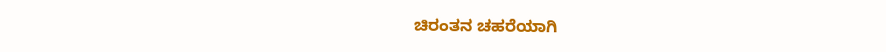ಚಿರಂತನ ಚಹರೆಯಾಗಿ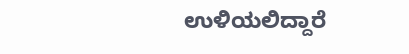ಉಳಿಯಲಿದ್ದಾರೆ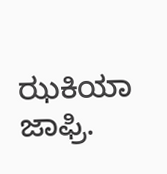ಝಕಿಯಾ ಜಾಫ್ರಿ.